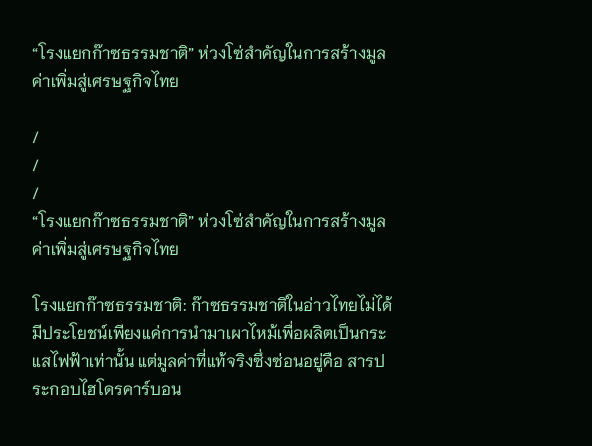“โรงแยกก๊าซธรรมชาติ” ห่วงโซ่สำคัญในการสร้างมูลค่าเพิ่มสู่เศรษฐกิจไทย

/
/
/
“โรงแยกก๊าซธรรมชาติ” ห่วงโซ่สำคัญในการสร้างมูลค่าเพิ่มสู่เศรษฐกิจไทย

โรงแยกก๊าซธรรมชาติ: ก๊าซธรรมชาติในอ่าวไทยไม่ได้มีประโยชน์เพียงแค่การนำมาเผาไหม้เพื่อผลิตเป็นกระแสไฟฟ้าเท่านั้น แต่มูลค่าที่แท้จริงซึ่งซ่อนอยู่คือ สารประกอบไฮโดรคาร์บอน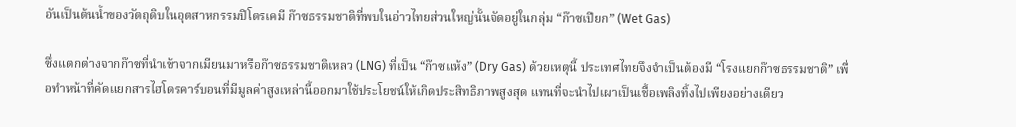อันเป็นต้นน้ำของวัตถุดิบในอุตสาหกรรมปิโตรเคมี ก๊าซธรรมชาติที่พบในอ่าวไทยส่วนใหญ่นั้นจัดอยู่ในกลุ่ม “ก๊าซเปียก” (Wet Gas)

ซึ่งแตกต่างจากก๊าซที่นำเข้าจากเมียนมาหรือก๊าซธรรมชาติเหลว (LNG) ที่เป็น “ก๊าซแห้ง” (Dry Gas) ด้วยเหตุนี้ ประเทศไทยจึงจำเป็นต้องมี “โรงแยกก๊าซธรรมชาติ” เพื่อทำหน้าที่คัดแยกสารไฮโดรคาร์บอนที่มีมูลค่าสูงเหล่านี้ออกมาใช้ประโยชน์ให้เกิดประสิทธิภาพสูงสุด แทนที่จะนำไปเผาเป็นเชื้อเพลิงทิ้งไปเพียงอย่างเดียว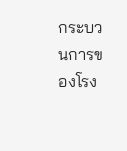กระบวนการของโรง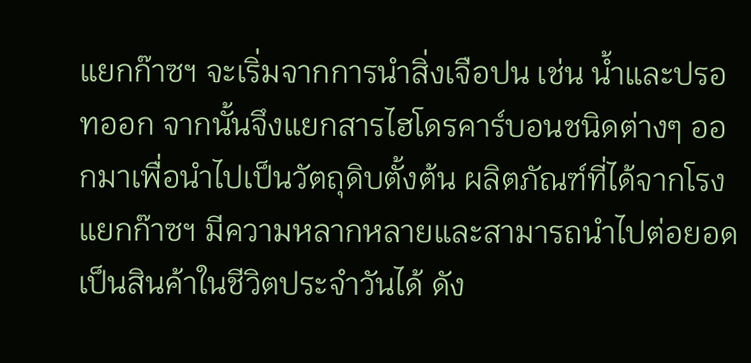แยกก๊าซฯ จะเริ่มจากการนำสิ่งเจือปน เช่น น้ำและปรอทออก จากนั้นจึงแยกสารไฮโดรคาร์บอนชนิดต่างๆ ออกมาเพื่อนำไปเป็นวัตถุดิบตั้งต้น ผลิตภัณฑ์ที่ได้จากโรงแยกก๊าซฯ มีความหลากหลายและสามารถนำไปต่อยอดเป็นสินค้าในชีวิตประจำวันได้ ดัง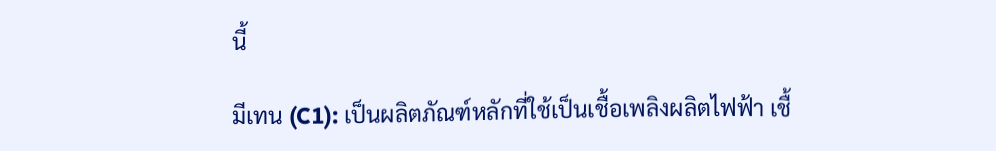นี้

มีเทน (C1): เป็นผลิตภัณฑ์หลักที่ใช้เป็นเชื้อเพลิงผลิตไฟฟ้า เชื้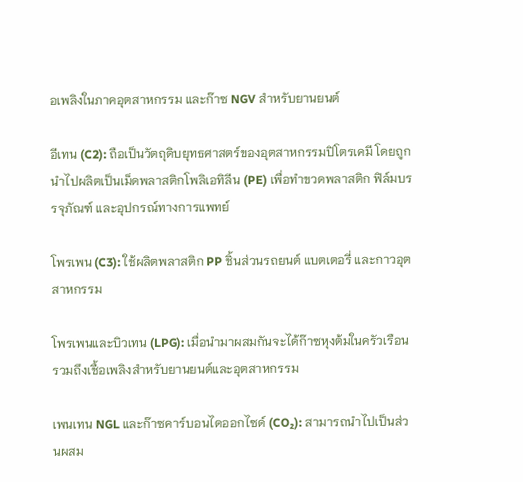อเพลิงในภาคอุตสาหกรรม และก๊าซ NGV สำหรับยานยนต์

อีเทน (C2): ถือเป็นวัตถุดิบยุทธศาสตร์ของอุตสาหกรรมปิโตรเคมี โดยถูกนำไปผลิตเป็นเม็ดพลาสติกโพลิเอทิลีน (PE) เพื่อทำขวดพลาสติก ฟิล์มบรรจุภัณฑ์ และอุปกรณ์ทางการแพทย์

โพรเพน (C3): ใช้ผลิตพลาสติก PP ชิ้นส่วนรถยนต์ แบตเตอรี่ และกาวอุตสาหกรรม

โพรเพนและบิวเทน (LPG): เมื่อนำมาผสมกันจะได้ก๊าซหุงต้มในครัวเรือน รวมถึงเชื้อเพลิงสำหรับยานยนต์และอุตสาหกรรม

เพนเทน NGL และก๊าซคาร์บอนไดออกไซด์ (CO₂): สามารถนำไปเป็นส่วนผสม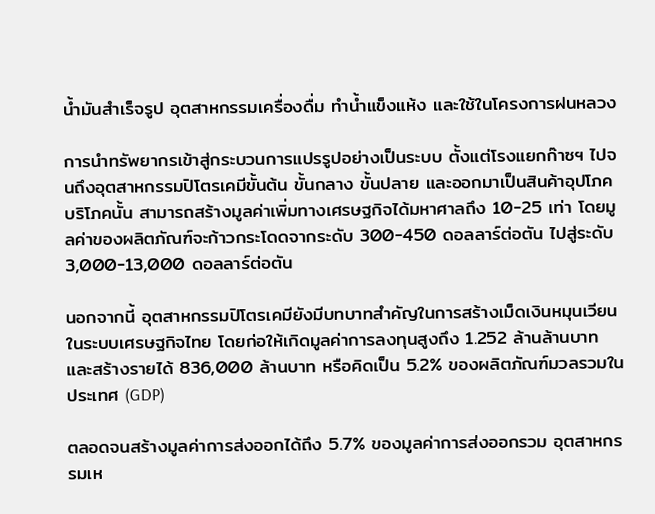น้ำมันสำเร็จรูป อุตสาหกรรมเครื่องดื่ม ทำน้ำแข็งแห้ง และใช้ในโครงการฝนหลวง

การนำทรัพยากรเข้าสู่กระบวนการแปรรูปอย่างเป็นระบบ ตั้งแต่โรงแยกก๊าซฯ ไปจนถึงอุตสาหกรรมปิโตรเคมีขั้นต้น ขั้นกลาง ขั้นปลาย และออกมาเป็นสินค้าอุปโภคบริโภคนั้น สามารถสร้างมูลค่าเพิ่มทางเศรษฐกิจได้มหาศาลถึง 10-25 เท่า โดยมูลค่าของผลิตภัณฑ์จะก้าวกระโดดจากระดับ 300-450 ดอลลาร์ต่อตัน ไปสู่ระดับ 3,000-13,000 ดอลลาร์ต่อตัน

นอกจากนี้ อุตสาหกรรมปิโตรเคมียังมีบทบาทสำคัญในการสร้างเม็ดเงินหมุนเวียนในระบบเศรษฐกิจไทย โดยก่อให้เกิดมูลค่าการลงทุนสูงถึง 1.252 ล้านล้านบาท และสร้างรายได้ 836,000 ล้านบาท หรือคิดเป็น 5.2% ของผลิตภัณฑ์มวลรวมในประเทศ (GDP)

ตลอดจนสร้างมูลค่าการส่งออกได้ถึง 5.7% ของมูลค่าการส่งออกรวม อุตสาหกรรมเห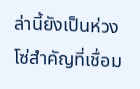ล่านี้ยังเป็นห่วงโซ่สำคัญที่เชื่อม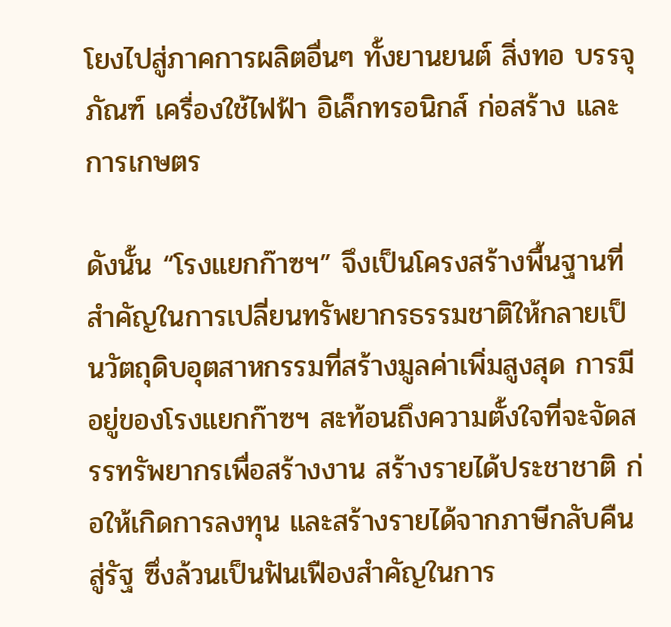โยงไปสู่ภาคการผลิตอื่นๆ ทั้งยานยนต์ สิ่งทอ บรรจุภัณฑ์ เครื่องใช้ไฟฟ้า อิเล็กทรอนิกส์ ก่อสร้าง และการเกษตร

ดังนั้น “โรงแยกก๊าซฯ” จึงเป็นโครงสร้างพื้นฐานที่สำคัญในการเปลี่ยนทรัพยากรธรรมชาติให้กลายเป็นวัตถุดิบอุตสาหกรรมที่สร้างมูลค่าเพิ่มสูงสุด การมีอยู่ของโรงแยกก๊าซฯ สะท้อนถึงความตั้งใจที่จะจัดสรรทรัพยากรเพื่อสร้างงาน สร้างรายได้ประชาชาติ ก่อให้เกิดการลงทุน และสร้างรายได้จากภาษีกลับคืนสู่รัฐ ซึ่งล้วนเป็นฟันเฟืองสำคัญในการ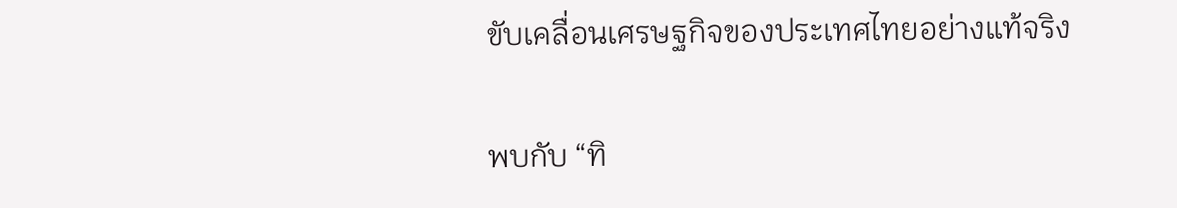ขับเคลื่อนเศรษฐกิจของประเทศไทยอย่างแท้จริง

พบกับ “ทิ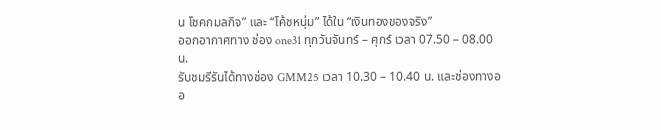น โชคกมลกิจ” และ “โค้ชหนุ่ม” ได้ใน “เงินทองของจริง”
ออกอากาศทาง ช่อง one31 ทุกวันจันทร์ – ศุกร์ เวลา 07.50 – 08.00 น.
รับชมรีรันได้ทางช่อง GMM25 เวลา 10.30 – 10.40 น. และช่องทางออ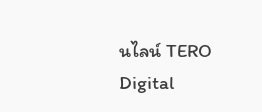นไลน์ TERO Digital